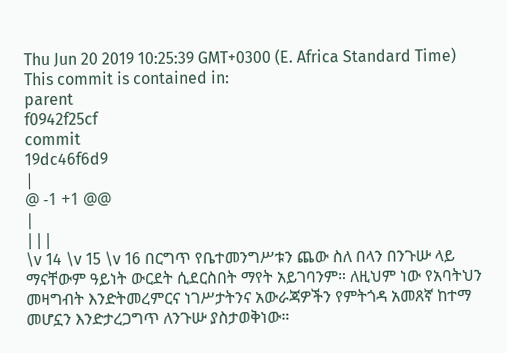Thu Jun 20 2019 10:25:39 GMT+0300 (E. Africa Standard Time)
This commit is contained in:
parent
f0942f25cf
commit
19dc46f6d9
|
@ -1 +1 @@
|
|||
\v 14 \v 15 \v 16 በርግጥ የቤተመንግሥቱን ጨው ስለ በላን በንጉሡ ላይ ማናቸውም ዓይነት ውርደት ሲደርስበት ማየት አይገባንም። ለዚህም ነው የአባትህን መዛግብት እንድትመረምርና ነገሥታትንና አውራጃዎችን የምትጎዳ አመጸኛ ከተማ መሆኗን እንድታረጋግጥ ለንጉሡ ያስታወቅነው።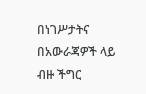በነገሥታትና በአውራጃዎች ላይ ብዙ ችግር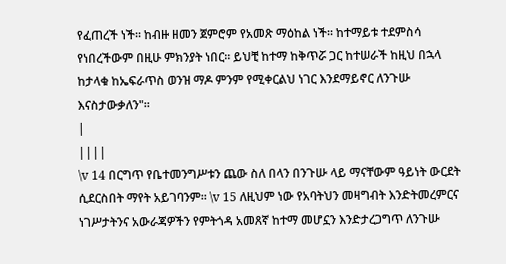የፈጠረች ነች። ከብዙ ዘመን ጀምሮም የአመጽ ማዕከል ነች። ከተማይቱ ተደምስሳ የነበረችውም በዚሁ ምክንያት ነበር። ይህቺ ከተማ ከቅጥሯ ጋር ከተሠራች ከዚህ በኋላ ከታላቁ ከኤፍራጥስ ወንዝ ማዶ ምንም የሚቀርልህ ነገር እንደማይኖር ለንጉሡ እናስታውቃለን"።
|
||||
\v 14 በርግጥ የቤተመንግሥቱን ጨው ስለ በላን በንጉሡ ላይ ማናቸውም ዓይነት ውርደት ሲደርስበት ማየት አይገባንም። \v 15 ለዚህም ነው የአባትህን መዛግብት እንድትመረምርና ነገሥታትንና አውራጃዎችን የምትጎዳ አመጸኛ ከተማ መሆኗን እንድታረጋግጥ ለንጉሡ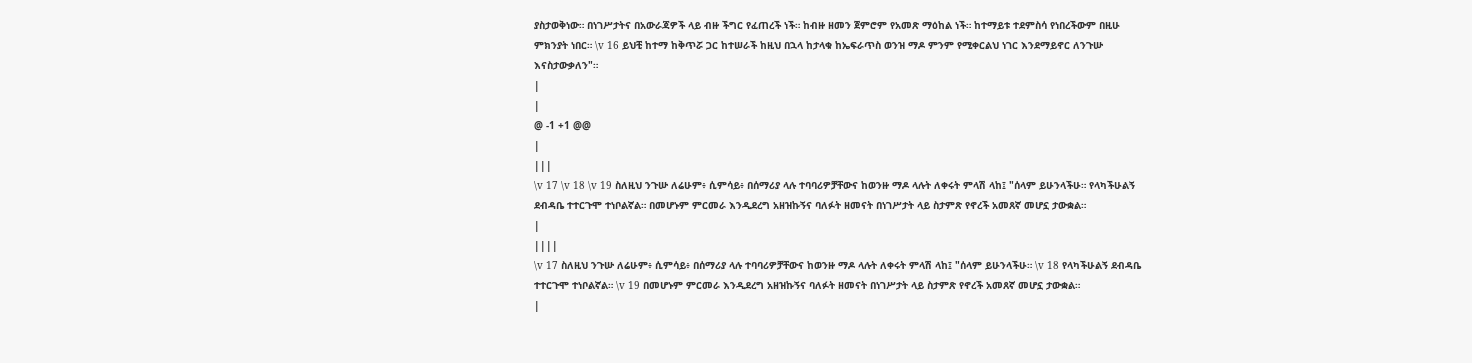ያስታወቅነው። በነገሥታትና በአውራጃዎች ላይ ብዙ ችግር የፈጠረች ነች። ከብዙ ዘመን ጀምሮም የአመጽ ማዕከል ነች። ከተማይቱ ተደምስሳ የነበረችውም በዚሁ ምክንያት ነበር። \v 16 ይህቺ ከተማ ከቅጥሯ ጋር ከተሠራች ከዚህ በኋላ ከታላቁ ከኤፍራጥስ ወንዝ ማዶ ምንም የሚቀርልህ ነገር እንደማይኖር ለንጉሡ እናስታውቃለን"።
|
|
@ -1 +1 @@
|
|||
\v 17 \v 18 \v 19 ስለዚህ ንጉሡ ለሬሁም፥ ሲምሳይ፥ በሰማሪያ ላሉ ተባባሪዎቻቸውና ከወንዙ ማዶ ላሉት ለቀሩት ምላሽ ላከ፤ "ሰላም ይሁንላችሁ። የላካችሁልኝ ደብዳቤ ተተርጉሞ ተነቦልኛል። በመሆኑም ምርመራ እንዲደረግ አዘዝኩኝና ባለፉት ዘመናት በነገሥታት ላይ ስታምጽ የኖረች አመጸኛ መሆኗ ታውቋል።
|
||||
\v 17 ስለዚህ ንጉሡ ለሬሁም፥ ሲምሳይ፥ በሰማሪያ ላሉ ተባባሪዎቻቸውና ከወንዙ ማዶ ላሉት ለቀሩት ምላሽ ላከ፤ "ሰላም ይሁንላችሁ። \v 18 የላካችሁልኝ ደብዳቤ ተተርጉሞ ተነቦልኛል። \v 19 በመሆኑም ምርመራ እንዲደረግ አዘዝኩኝና ባለፉት ዘመናት በነገሥታት ላይ ስታምጽ የኖረች አመጸኛ መሆኗ ታውቋል።
|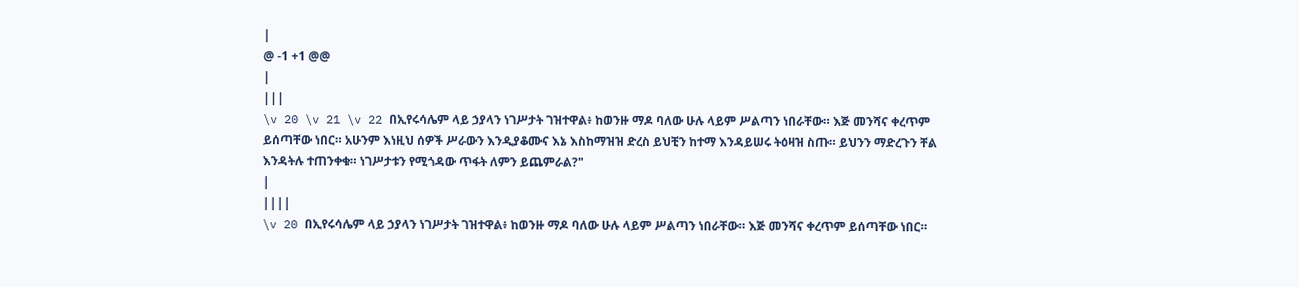|
@ -1 +1 @@
|
|||
\v 20 \v 21 \v 22 በኢየሩሳሌም ላይ ኃያላን ነገሥታት ገዝተዋል፥ ከወንዙ ማዶ ባለው ሁሉ ላይም ሥልጣን ነበራቸው። እጅ መንሻና ቀረጥም ይሰጣቸው ነበር። አሁንም እነዚህ ሰዎች ሥራውን እንዲያቆሙና እኔ እስከማዝዝ ድረስ ይህቺን ከተማ እንዳይሠሩ ትዕዛዝ ስጡ። ይህንን ማድረጉን ቸል እንዳትሉ ተጠንቀቁ። ነገሥታቱን የሚጎዳው ጥፋት ለምን ይጨምራል?"
|
||||
\v 20 በኢየሩሳሌም ላይ ኃያላን ነገሥታት ገዝተዋል፥ ከወንዙ ማዶ ባለው ሁሉ ላይም ሥልጣን ነበራቸው። እጅ መንሻና ቀረጥም ይሰጣቸው ነበር።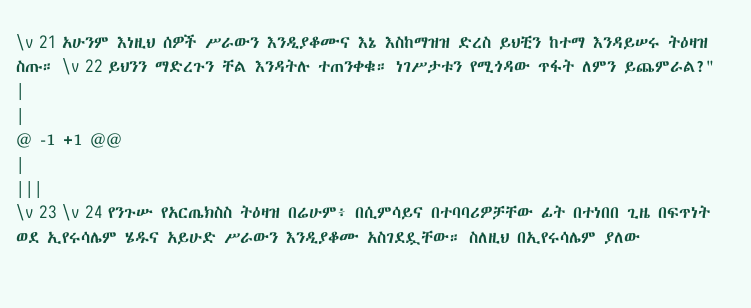\v 21 አሁንም እነዚህ ሰዎች ሥራውን እንዲያቆሙና እኔ እስከማዝዝ ድረስ ይህቺን ከተማ እንዳይሠሩ ትዕዛዝ ስጡ። \v 22 ይህንን ማድረጉን ቸል እንዳትሉ ተጠንቀቁ። ነገሥታቱን የሚጎዳው ጥፋት ለምን ይጨምራል?"
|
|
@ -1 +1 @@
|
|||
\v 23 \v 24 የንጉሡ የአርጤክስስ ትዕዛዝ በሬሁም፥ በሲምሳይና በተባባሪዎቻቸው ፊት በተነበበ ጊዜ በፍጥነት ወደ ኢየሩሳሌም ሄዱና አይሁድ ሥራውን እንዲያቆሙ አስገደዷቸው። ስለዚህ በኢየሩሳሌም ያለው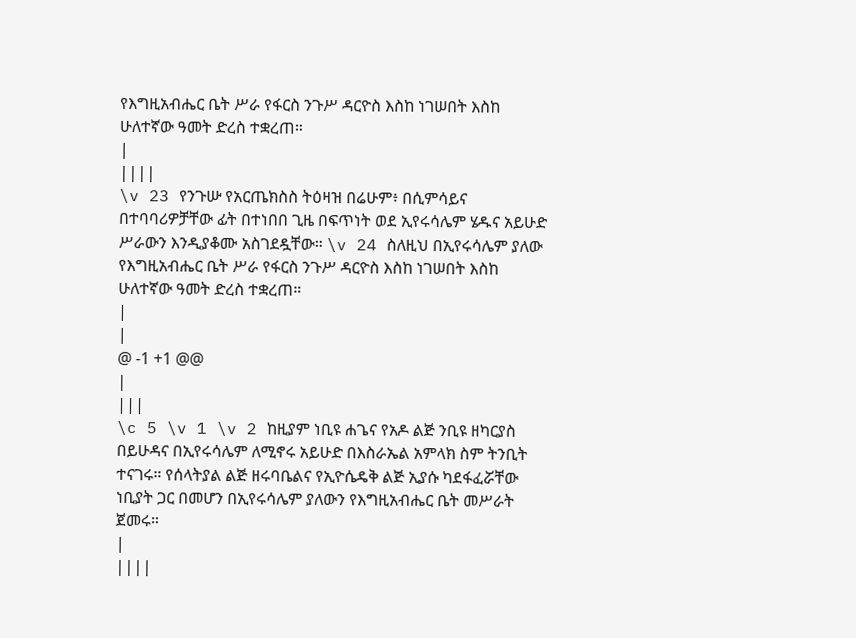የእግዚአብሔር ቤት ሥራ የፋርስ ንጉሥ ዳርዮስ እስከ ነገሠበት እስከ ሁለተኛው ዓመት ድረስ ተቋረጠ።
|
||||
\v 23 የንጉሡ የአርጤክስስ ትዕዛዝ በሬሁም፥ በሲምሳይና በተባባሪዎቻቸው ፊት በተነበበ ጊዜ በፍጥነት ወደ ኢየሩሳሌም ሄዱና አይሁድ ሥራውን እንዲያቆሙ አስገደዷቸው። \v 24 ስለዚህ በኢየሩሳሌም ያለው የእግዚአብሔር ቤት ሥራ የፋርስ ንጉሥ ዳርዮስ እስከ ነገሠበት እስከ ሁለተኛው ዓመት ድረስ ተቋረጠ።
|
|
@ -1 +1 @@
|
|||
\c 5 \v 1 \v 2 ከዚያም ነቢዩ ሐጌና የአዶ ልጅ ንቢዩ ዘካርያስ በይሁዳና በኢየሩሳሌም ለሚኖሩ አይሁድ በእስራኤል አምላክ ስም ትንቢት ተናገሩ። የሰላትያል ልጅ ዘሩባቤልና የኢዮሴዴቅ ልጅ ኢያሱ ካደፋፈሯቸው ነቢያት ጋር በመሆን በኢየሩሳሌም ያለውን የእግዚአብሔር ቤት መሥራት ጀመሩ።
|
||||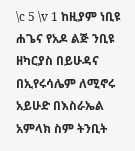\c 5 \v 1 ከዚያም ነቢዩ ሐጌና የአዶ ልጅ ንቢዩ ዘካርያስ በይሁዳና በኢየሩሳሌም ለሚኖሩ አይሁድ በእስራኤል አምላክ ስም ትንቢት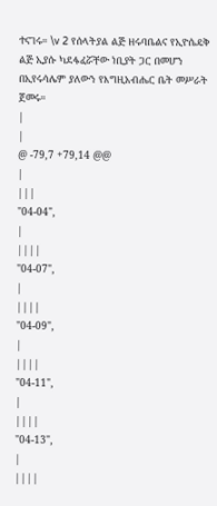ተናገሩ። \v 2 የሰላትያል ልጅ ዘሩባቤልና የኢዮሴዴቅ ልጅ ኢያሱ ካደፋፈሯቸው ነቢያት ጋር በመሆን በኢየሩሳሌም ያለውን የእግዚአብሔር ቤት መሥራት ጀመሩ።
|
|
@ -79,7 +79,14 @@
|
|||
"04-04",
|
||||
"04-07",
|
||||
"04-09",
|
||||
"04-11",
|
||||
"04-13",
|
||||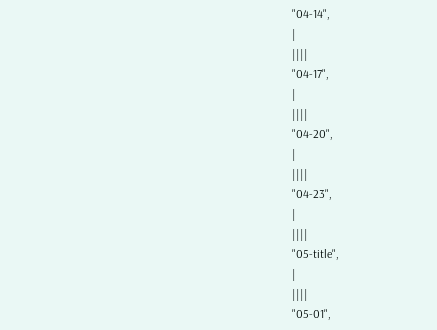"04-14",
|
||||
"04-17",
|
||||
"04-20",
|
||||
"04-23",
|
||||
"05-title",
|
||||
"05-01",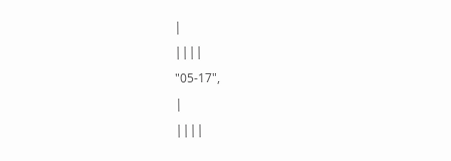|
||||
"05-17",
|
||||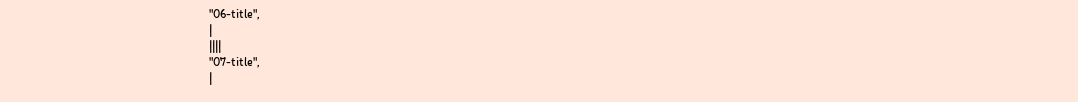"06-title",
|
||||
"07-title",
|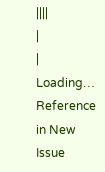||||
|
|
Loading…
Reference in New Issue